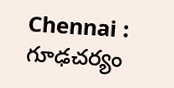Chennai : గూఢచర్యం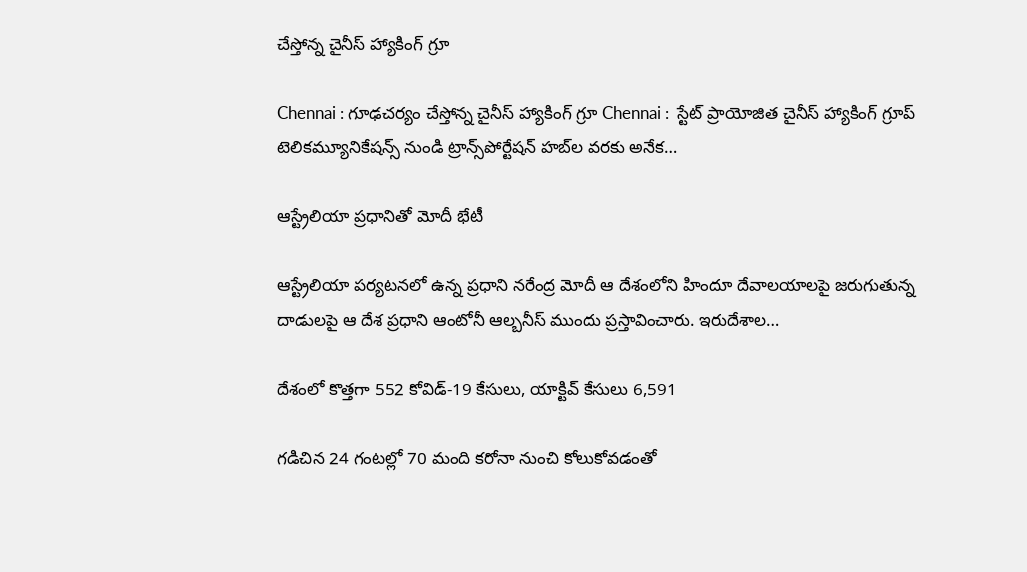చేస్తోన్న చైనీస్ హ్యాకింగ్ గ్రూ

Chennai : గూఢచర్యం చేస్తోన్న చైనీస్ హ్యాకింగ్ గ్రూ Chennai :  స్టేట్ ప్రాయోజిత చైనీస్ హ్యాకింగ్ గ్రూప్ టెలికమ్యూనికేషన్స్ నుండి ట్రాన్స్‌పోర్టేషన్ హబ్‌ల వరకు అనేక…

ఆస్ట్రేలియా ప్రధానితో మోదీ భేటీ

ఆస్ట్రేలియా పర్యటనలో ఉన్న ప్రధాని నరేంద్ర మోదీ ఆ దేశంలోని హిందూ దేవాలయాలపై జరుగుతున్న దాడులపై ఆ దేశ ప్రధాని ఆంటోనీ ఆల్బనీస్ ముందు ప్రస్తావించారు. ఇరుదేశాల…

దేశంలో కొత్తగా 552 కోవిడ్-19 కేసులు, యాక్టివ్ కేసులు 6,591

గడిచిన 24 గంటల్లో 70 మంది కరోనా నుంచి కోలుకోవడంతో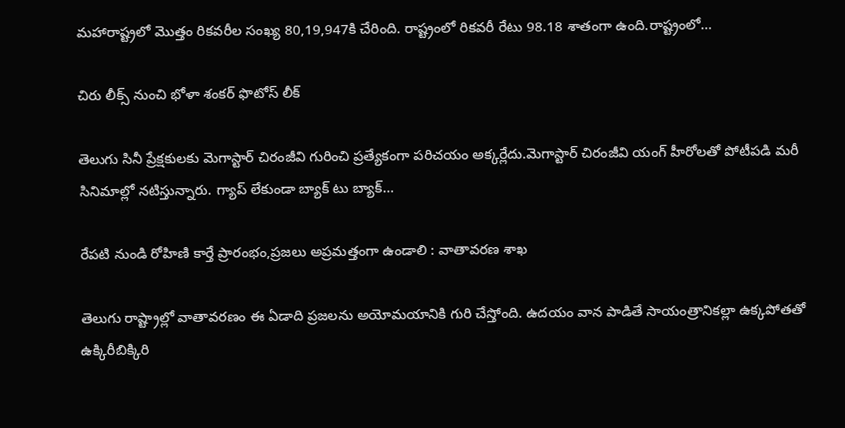మహారాష్ట్రలో మొత్తం రికవరీల సంఖ్య 80,19,947కి చేరింది. రాష్ట్రంలో రికవరీ రేటు 98.18 శాతంగా ఉంది.రాష్ట్రంలో…

చిరు లీక్స్ నుంచి భోళా శంకర్ ఫొటోస్ లీక్

తెలుగు సినీ ప్రేక్షకులకు మెగాస్టార్ చిరంజీవి గురించి ప్రత్యేకంగా పరిచయం అక్కర్లేదు.మెగాస్టార్‌ చిరంజీవి యంగ్ హీరోలతో పోటీపడి మరీ సినిమాల్లో నటిస్తున్నారు. గ్యాప్ లేకుండా బ్యాక్ టు బ్యాక్…

రేపటి నుండి రోహిణి కార్తే ప్రారంభం,ప్రజలు అప్రమత్తంగా ఉండాలి : వాతావరణ శాఖ

తెలుగు రాష్ట్రాల్లో వాతావరణం ఈ ఏడాది ప్రజలను అయోమయానికి గురి చేస్తోంది. ఉదయం వాన పాడితే సాయంత్రానికల్లా ఉక్కపోతతో  ఉక్కిరీబిక్కిరి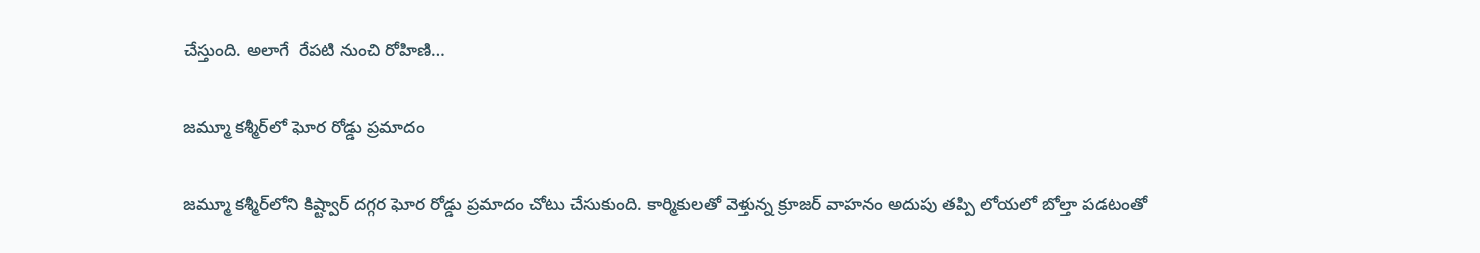చేస్తుంది. అలాగే  రేపటి నుంచి రోహిణి…

జమ్మూ కశ్మీర్‌లో ఘోర రోడ్డు ప్రమాదం

జమ్మూ కశ్మీర్‌లోని కిష్ట్వార్‌ దగ్గర ఘోర రోడ్డు ప్రమాదం చోటు చేసుకుంది. కార్మికులతో వెళ్తున్న క్రూజర్‌ వాహనం అదుపు తప్పి లోయలో బోల్తా పడటంతో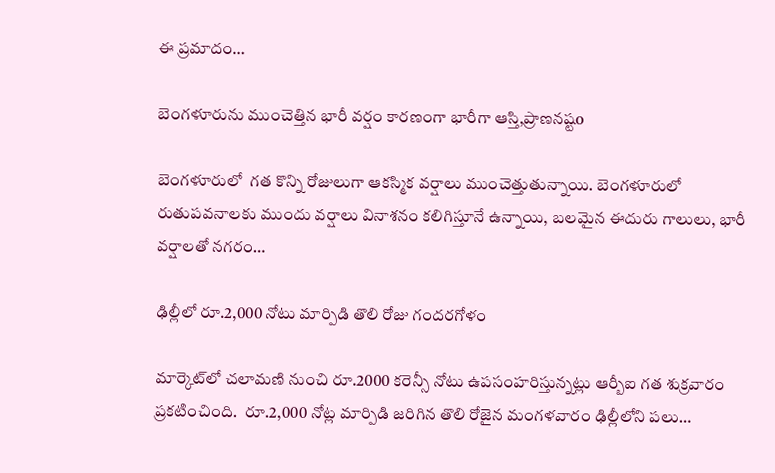ఈ ప్రమాదం…

బెంగళూరును ముంచెత్తిన భారీ వర్షం కారణంగా భారీగా ఆస్తి,ప్రాణనష్టo

బెంగళూరులో  గత కొన్ని రోజులుగా ఆకస్మిక వర్షాలు ముంచెత్తుతున్నాయి. బెంగళూరులో రుతుపవనాలకు ముందు వర్షాలు వినాశనం కలిగిస్తూనే ఉన్నాయి, బలమైన ఈదురు గాలులు, భారీ వర్షాలతో నగరం…

ఢిల్లీలో రూ.2,000 నోటు మార్పిడి తొలి రోజు గందరగోళం

మార్కెట్‌లో చ‌లామ‌ణి నుంచి రూ.2000 క‌రెన్సీ నోటు ఉప‌సంహ‌రిస్తున్న‌ట్లు ఆర్బీఐ గ‌త శుక్ర‌వారం ప్ర‌క‌టించింది.  రూ.2,000 నోట్ల మార్పిడి జరిగిన తొలి రోజైన మంగళవారం ఢిల్లీలోని పలు…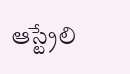ఆస్ట్రేలి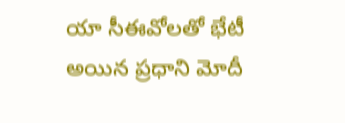యా సీఈవోలతో భేటీ అయిన ప్రధాని మోదీ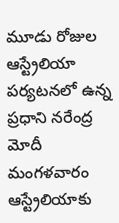మూడు రోజుల ఆస్ట్రేలియా పర్యటనలో ఉన్న ప్రధాని నరేంద్ర మోదీ మంగళవారం ఆస్ట్రేలియాకు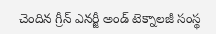చెందిన గ్రీన్ ఎనర్జీ అండ్ టెక్నాలజీ సంస్థ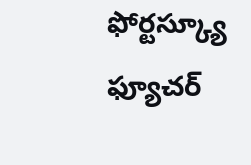ఫోర్టస్క్యూ ఫ్యూచర్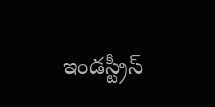ఇండస్ట్రీస్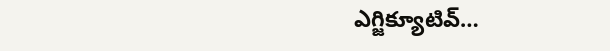ఎగ్జిక్యూటివ్…